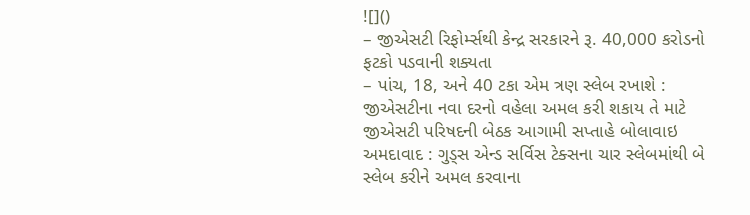![]()
– જીએસટી રિફોર્મ્સથી કેન્દ્ર સરકારને રૂ. 40,000 કરોડનો ફટકો પડવાની શક્યતા
– પાંચ, 18, અને 40 ટકા એમ ત્રણ સ્લેબ રખાશે : જીએસટીના નવા દરનો વહેલા અમલ કરી શકાય તે માટે જીએસટી પરિષદની બેઠક આગામી સપ્તાહે બોલાવાઇ
અમદાવાદ : ગુડ્સ એન્ડ સર્વિસ ટેક્સના ચાર સ્લેબમાંથી બે સ્લેબ કરીને અમલ કરવાના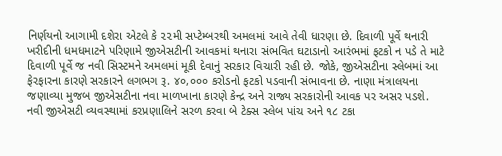નિર્ણયનો આગામી દશેરા એટલે કે ૨૨મી સપ્ટેમ્બરથી અમલમાં આવે તેવી ધારણા છે. દિવાળી પૂર્વે થનારી ખરીદીની ધમધમાટને પરિણામે જીએસટીની આવકમાં થનારા સંભવિત ઘટાડાનો આરંભમાં ફટકો ન પડે તે માટે દિવાળી પૂર્વે જ નવી સિસ્ટમને અમલમાં મૂકી દેવાનું સરકાર વિચારી રહી છે. જોકે, જીએસટીના સ્લેબમાં આ ફેરફારના કારણે સરકારને લગભગ રૂ. ૪૦,૦૦૦ કરોડનો ફટકો પડવાની સંભાવના છે. નાણા મંત્રાલયના જણાવ્યા મુજબ જીએસટીના નવા માળખાના કારણે કેન્દ્ર અને રાજ્ય સરકારોની આવક પર અસર પડશે.
નવી જીએસટી વ્યવસ્થામાં કરપ્રણાલિને સરળ કરવા બે ટેક્સ સ્લેબ પાંચ અને ૧૮ ટકા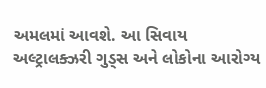અમલમાં આવશે. આ સિવાય અલ્ટ્રાલક્ઝરી ગુડ્સ અને લોકોના આરોગ્ય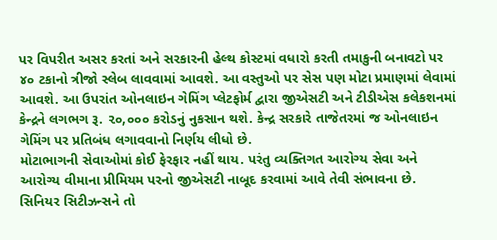પર વિપરીત અસર કરતાં અને સરકારની હેલ્થ કોસ્ટમાં વધારો કરતી તમાકુની બનાવટો પર ૪૦ ટકાનો ત્રીજો સ્લેબ લાવવામાં આવશે. આ વસ્તુઓ પર સેસ પણ મોટા પ્રમાણમાં લેવામાં આવશે. આ ઉપરાંત ઓનલાઇન ગેમિંગ પ્લેટફોર્મ દ્વારા જીએસટી અને ટીડીએસ કલેકશનમાં કેન્દ્રને લગભગ રૂ. ૨૦,૦૦૦ કરોડનું નુકસાન થશે. કેન્દ્ર સરકારે તાજેતરમાં જ ઓનલાઇન ગેમિંગ પર પ્રતિબંધ લગાવવાનો નિર્ણય લીધો છે.
મોટાભાગની સેવાઓમાં કોઈ ફેરફાર નહીં થાય. પરંતુ વ્યક્તિગત આરોગ્ય સેવા અને આરોગ્ય વીમાના પ્રીમિયમ પરનો જીએસટી નાબૂદ કરવામાં આવે તેવી સંભાવના છે. સિનિયર સિટીઝન્સને તો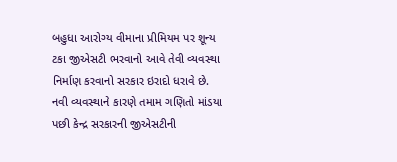બહુધા આરોગ્ય વીમાના પ્રીમિયમ પર શૂન્ય ટકા જીએસટી ભરવાનો આવે તેવી વ્યવસ્થા નિર્માણ કરવાનો સરકાર ઇરાદો ધરાવે છે.
નવી વ્યવસ્થાને કારણે તમામ ગણિતો માંડયા પછી કેન્દ્ર સરકારની જીએસટીની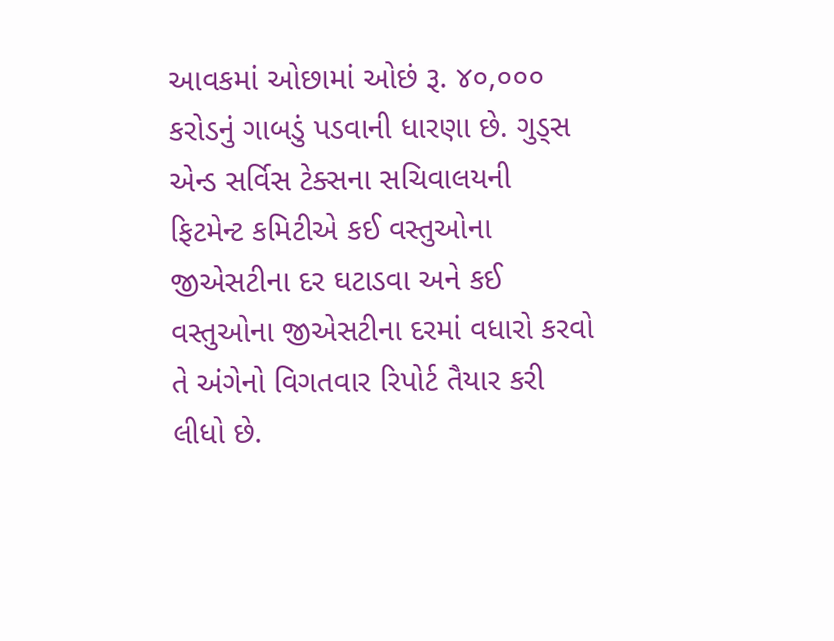આવકમાં ઓછામાં ઓછં રૂ. ૪૦,૦૦૦ કરોડનું ગાબડું પડવાની ધારણા છે. ગુડ્સ એન્ડ સર્વિસ ટેક્સના સચિવાલયની ફિટમેન્ટ કમિટીએ કઈ વસ્તુઓના જીએસટીના દર ઘટાડવા અને કઈ વસ્તુઓના જીએસટીના દરમાં વધારો કરવો તે અંગેનો વિગતવાર રિપોર્ટ તૈયાર કરી લીધો છે.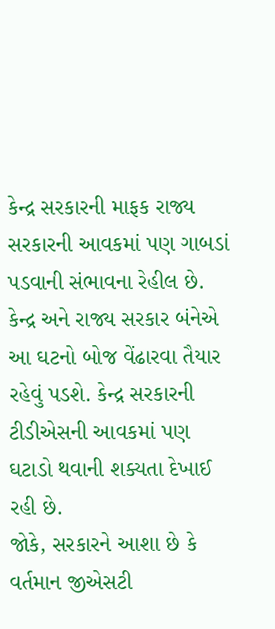કેન્દ્ર સરકારની માફક રાજ્ય સરકારની આવકમાં પણ ગાબડાં પડવાની સંભાવના રેહીલ છે. કેન્દ્ર અને રાજ્ય સરકાર બંનેએ આ ઘટનો બોજ વેંઢારવા તૈયાર રહેવું પડશે. કેન્દ્ર સરકારની ટીડીએસની આવકમાં પણ ઘટાડો થવાની શક્યતા દેખાઈ રહી છે.
જોકે, સરકારને આશા છે કે વર્તમાન જીએસટી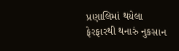પ્રણાલિમાં થયેલા ફેરફારથી થનારું નુકસાન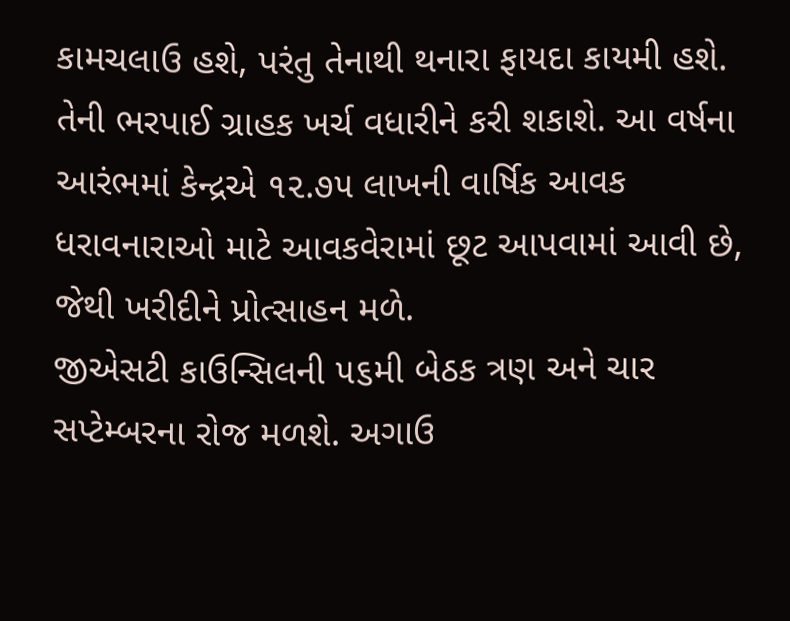કામચલાઉ હશે, પરંતુ તેનાથી થનારા ફાયદા કાયમી હશે. તેની ભરપાઈ ગ્રાહક ખર્ચ વધારીને કરી શકાશે. આ વર્ષના આરંભમાં કેન્દ્રએ ૧૨.૭૫ લાખની વાર્ષિક આવક ધરાવનારાઓ માટે આવકવેરામાં છૂટ આપવામાં આવી છે, જેથી ખરીદીને પ્રોત્સાહન મળે.
જીએસટી કાઉન્સિલની ૫૬મી બેઠક ત્રણ અને ચાર સપ્ટેમ્બરના રોજ મળશે. અગાઉ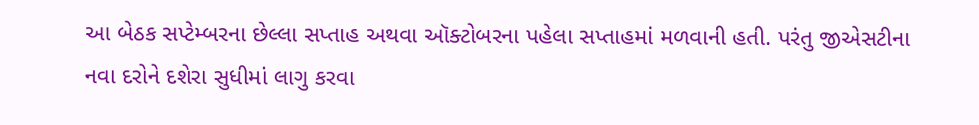આ બેઠક સપ્ટેમ્બરના છેલ્લા સપ્તાહ અથવા ઑક્ટોબરના પહેલા સપ્તાહમાં મળવાની હતી. પરંતુ જીએસટીના નવા દરોને દશેરા સુધીમાં લાગુ કરવા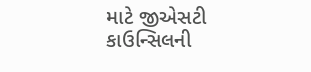માટે જીએસટી કાઉન્સિલની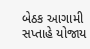બેઠક આગામી સપ્તાહે યોજાય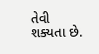તેવી શક્યતા છે.